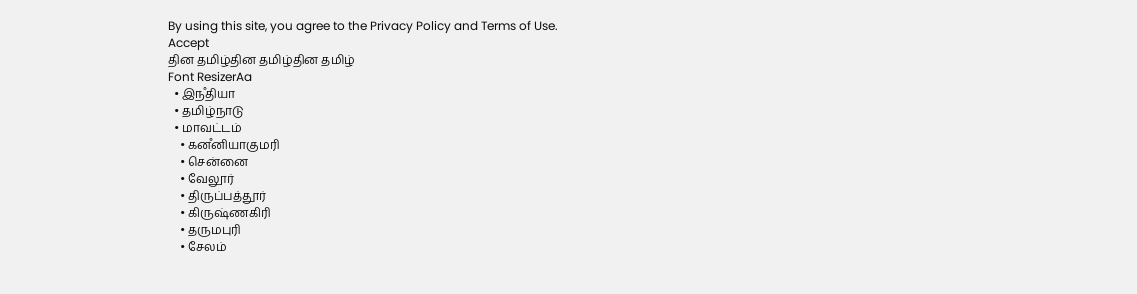By using this site, you agree to the Privacy Policy and Terms of Use.
Accept
தின தமிழ்தின தமிழ்தின தமிழ்
Font ResizerAa
  • இநஂதியா
  • தமிழ்நாடு
  • மாவட்டம்
    • கனஂனியாகுமரி
    • சென்னை
    • வேலூர்
    • திருப்பத்தூர்
    • கிருஷ்ணகிரி
    • தருமபுரி
    • சேலம்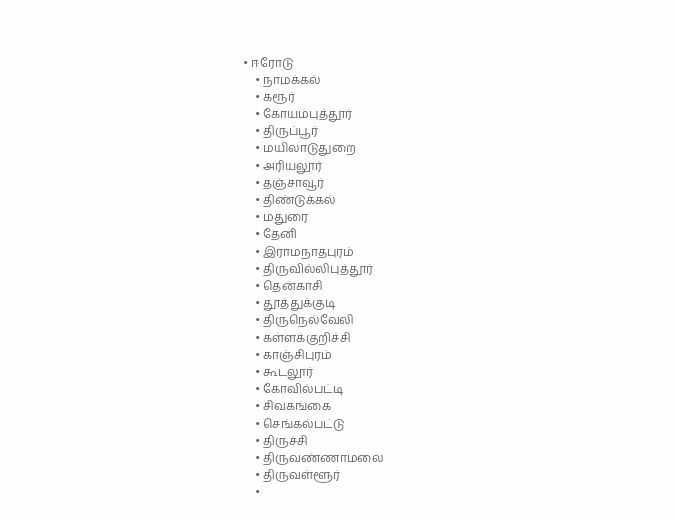• ஈரோடு
    • நாமக்கல்
    • கரூர்
    • கோயம்புத்தூர்
    • திருப்பூர்
    • மயிலாடுதுறை
    • அரியலூர்
    • தஞ்சாவூர்
    • திண்டுக்கல்
    • மதுரை
    • தேனி
    • இராமநாதபுரம்
    • திருவில்லிபுத்தூர்
    • தென்காசி
    • தூத்துக்குடி
    • திருநெல்வேலி
    • கள்ளக்குறிச்சி
    • காஞ்சிபுரம்
    • கூடலூர்
    • கோவில்பட்டி
    • சிவகங்கை
    • செங்கல்பட்டு
    • திருச்சி
    • திருவண்ணாமலை
    • திருவள்ளூர்
    •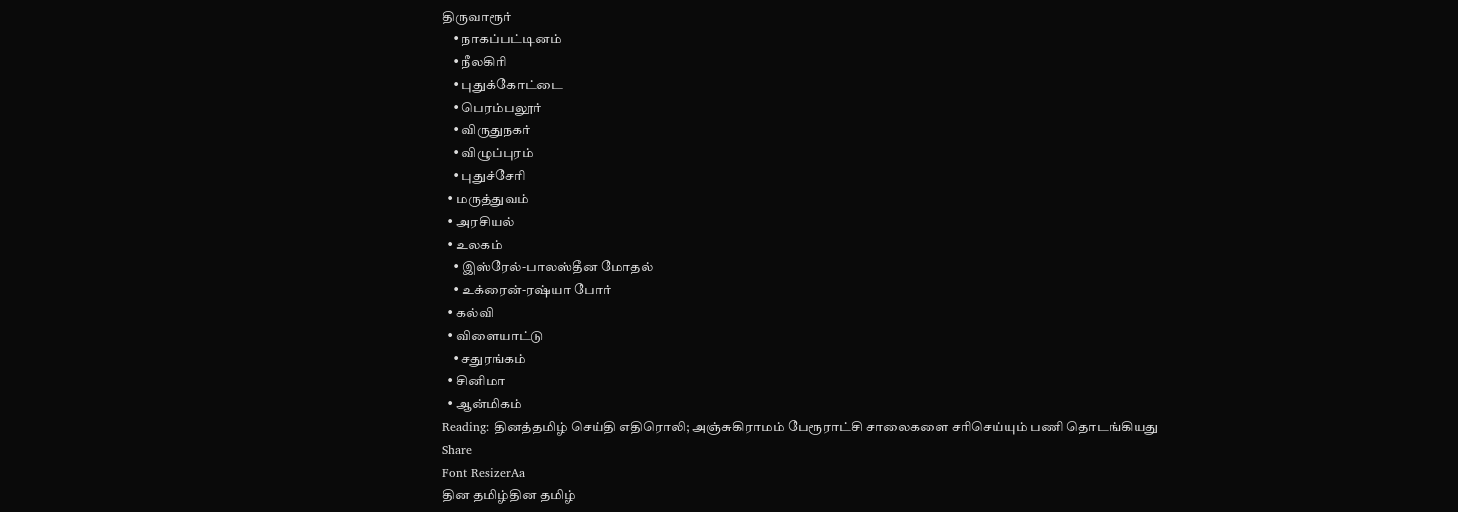திருவாரூர்
    • நாகப்பட்டினம்
    • நீலகிரி
    • புதுக்கோட்டை
    • பெரம்பலூர்
    • விருதுநகர்
    • விழுப்புரம்
    • புதுச்சேரி
  • மருத்துவம்
  • அரசியல்
  • உலகம்
    • இஸ்ரேல்-பாலஸ்தீன மோதல்
    • உக்ரைன்-ரஷ்யா போர்
  • கல்வி
  • விளையாட்டு
    • சதுரங்கம்
  • சினிமா
  • ஆன்மிகம்
Reading: தினத்தமிழ் செய்தி எதிரொலி; அஞ்சுகிராமம் பேரூராட்சி சாலைகளை சரிசெய்யும் பணி தொடங்கியது
Share
Font ResizerAa
தின தமிழ்தின தமிழ்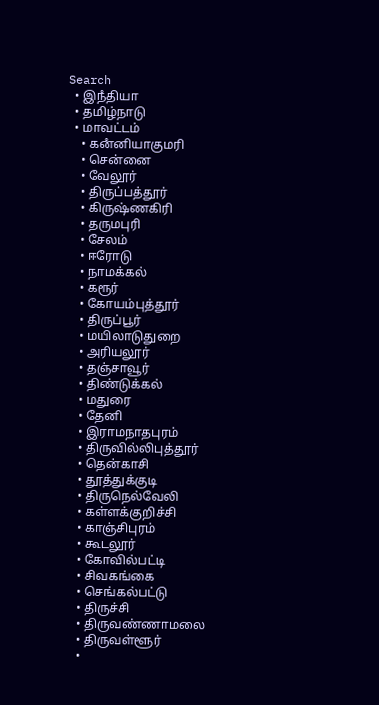Search
  • இநஂதியா
  • தமிழ்நாடு
  • மாவட்டம்
    • கனஂனியாகுமரி
    • சென்னை
    • வேலூர்
    • திருப்பத்தூர்
    • கிருஷ்ணகிரி
    • தருமபுரி
    • சேலம்
    • ஈரோடு
    • நாமக்கல்
    • கரூர்
    • கோயம்புத்தூர்
    • திருப்பூர்
    • மயிலாடுதுறை
    • அரியலூர்
    • தஞ்சாவூர்
    • திண்டுக்கல்
    • மதுரை
    • தேனி
    • இராமநாதபுரம்
    • திருவில்லிபுத்தூர்
    • தென்காசி
    • தூத்துக்குடி
    • திருநெல்வேலி
    • கள்ளக்குறிச்சி
    • காஞ்சிபுரம்
    • கூடலூர்
    • கோவில்பட்டி
    • சிவகங்கை
    • செங்கல்பட்டு
    • திருச்சி
    • திருவண்ணாமலை
    • திருவள்ளூர்
    •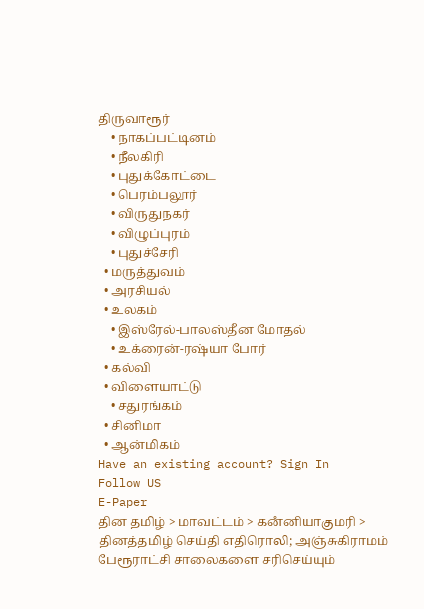திருவாரூர்
    • நாகப்பட்டினம்
    • நீலகிரி
    • புதுக்கோட்டை
    • பெரம்பலூர்
    • விருதுநகர்
    • விழுப்புரம்
    • புதுச்சேரி
  • மருத்துவம்
  • அரசியல்
  • உலகம்
    • இஸ்ரேல்-பாலஸ்தீன மோதல்
    • உக்ரைன்-ரஷ்யா போர்
  • கல்வி
  • விளையாட்டு
    • சதுரங்கம்
  • சினிமா
  • ஆன்மிகம்
Have an existing account? Sign In
Follow US
E-Paper
தின தமிழ் > மாவட்டம் > கனஂனியாகுமரி > தினத்தமிழ் செய்தி எதிரொலி; அஞ்சுகிராமம் பேரூராட்சி சாலைகளை சரிசெய்யும்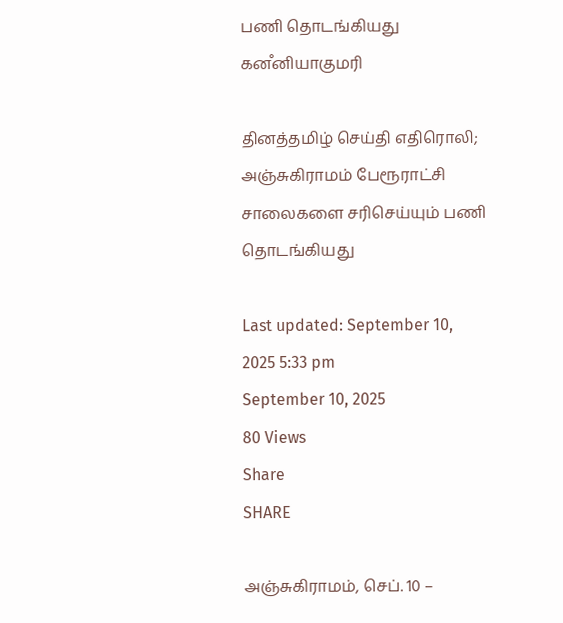பணி தொடங்கியது
கனஂனியாகுமரி

தினத்தமிழ் செய்தி எதிரொலி; அஞ்சுகிராமம் பேரூராட்சி சாலைகளை சரிசெய்யும் பணி தொடங்கியது

Last updated: September 10, 2025 5:33 pm
September 10, 2025
80 Views
Share
SHARE

அஞ்சுகிராமம், செப். 10 –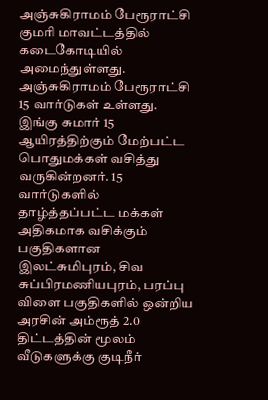அஞ்சுகிராமம் பேரூராட்சி குமரி மாவட்டத்தில் கடைகோடியில் அமைந்துள்ளது. அஞ்சுகிராமம் பேரூராட்சி 15 வார்டுகள் உள்ளது. இங்கு சுமார் 15 ஆயிரத்திற்கும் மேற்பட்ட பொதுமக்கள் வசித்து வருகின்றனர். 15 வார்டுகளில் தாழ்த்தப்பட்ட மக்கள் அதிகமாக வசிக்கும் பகுதிகளான இலட்சுமிபுரம், சிவ சுப்பிரமணியபுரம், பரப்பு விளை பகுதிகளில் ஒன்றிய அரசின் அம்ரூத் 2.0 திட்டத்தின் மூலம் வீடுகளுக்கு குடிநீர்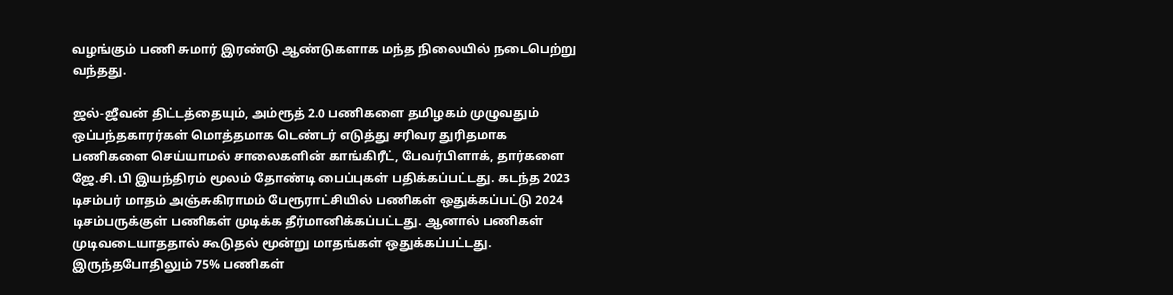வழங்கும் பணி சுமார் இரண்டு ஆண்டுகளாக மந்த நிலையில் நடைபெற்று வந்தது.

ஜல்-ஜீவன் திட்டத்தையும், அம்ரூத் 2.0 பணிகளை தமிழகம் முழுவதும் ஒப்பந்தகாரர்கள் மொத்தமாக டெண்டர் எடுத்து சரிவர துரிதமாக பணிகளை செய்யாமல் சாலைகளின் காங்கிரீட், பேவர்பிளாக், தார்களை ஜே.சி.பி இயந்திரம் மூலம் தோண்டி பைப்புகள் பதிக்கப்பட்டது. கடந்த 2023 டிசம்பர் மாதம் அஞ்சுகிராமம் பேரூராட்சியில் பணிகள் ஒதுக்கப்பட்டு 2024 டிசம்பருக்குள் பணிகள் முடிக்க தீர்மானிக்கப்பட்டது. ஆனால் பணிகள் முடிவடையாததால் கூடுதல் மூன்று மாதங்கள் ஒதுக்கப்பட்டது. இருந்தபோதிலும் 75% பணிகள்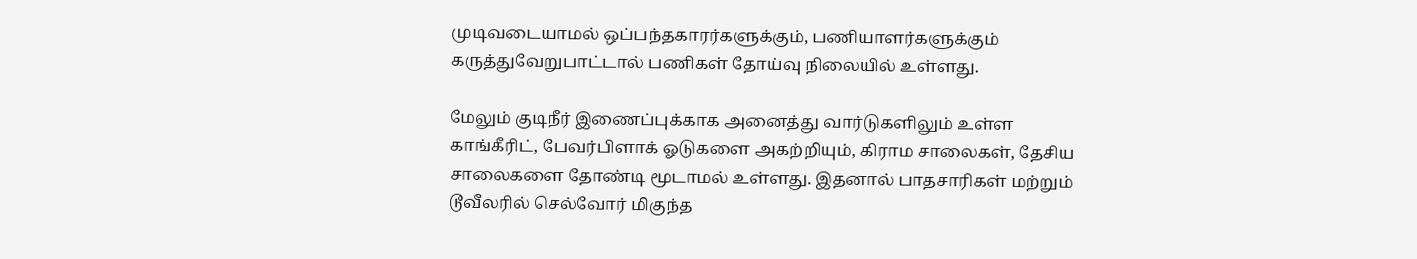முடிவடையாமல் ஒப்பந்தகாரர்களுக்கும், பணியாளர்களுக்கும் கருத்துவேறுபாட்டால் பணிகள் தோய்வு நிலையில் உள்ளது.

மேலும் குடிநீர் இணைப்புக்காக அனைத்து வார்டுகளிலும் உள்ள காங்கீரிட், பேவர்பிளாக் ஓடுகளை அகற்றியும், கிராம சாலைகள், தேசிய சாலைகளை தோண்டி மூடாமல் உள்ளது. இதனால் பாதசாரிகள் மற்றும் டூவீலரில் செல்வோர் மிகுந்த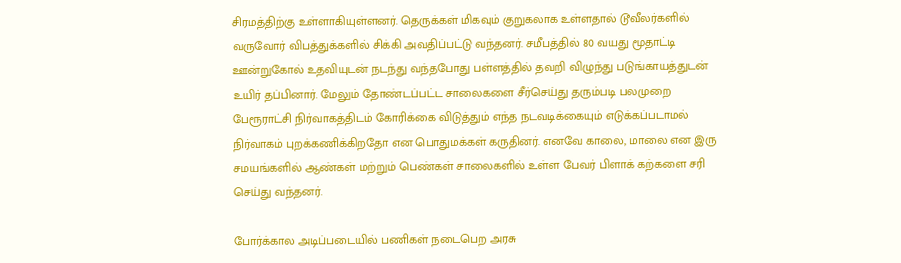சிரமத்திற்கு உள்ளாகியுள்ளனர். தெருக்கள் மிகவும் குறுகலாக உள்ளதால் டூவீலர்களில் வருவோர் விபத்துக்களில் சிக்கி அவதிப்பட்டு வந்தனர். சமீபத்தில் 80 வயது மூதாட்டி ஊன்றுகோல் உதவியுடன் நடந்து வந்தபோது பள்ளத்தில் தவறி விழுந்து படுங்காயத்துடன் உயிர் தப்பினார். மேலும் தோண்டப்பட்ட சாலைகளை சீர்செய்து தரும்படி பலமுறை பேரூராட்சி நிர்வாகத்திடம் கோரிக்கை விடுத்தும் எந்த நடவடிக்கையும் எடுக்கப்படாமல் நிர்வாகம் புறக்கணிக்கிறதோ என பொதுமக்கள் கருதினர். எனவே காலை, மாலை என இரு சமயங்களில் ஆண்கள் மற்றும் பெண்கள் சாலைகளில் உள்ள பேவர் பிளாக் கற்களை சரி செய்து வந்தனர்.

போர்க்கால அடிப்படையில் பணிகள் நடைபெற அரசு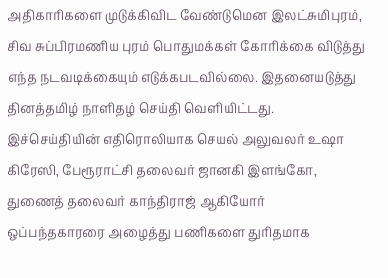அதிகாரிகளை முடுக்கிவிட வேண்டுமென இலட்சுமிபுரம், சிவ சுப்பிரமணிய புரம் பொதுமக்கள் கோரிக்கை விடுத்து எந்த நடவடிக்கையும் எடுக்கபடவில்லை. இதனையடுத்து தினத்தமிழ் நாளிதழ் செய்தி வெளியிட்டது. இச்செய்தியின் எதிரொலியாக செயல் அலுவலர் உஷா கிரேஸி, பேரூராட்சி தலைவர் ஜானகி இளங்கோ, துணைத் தலைவர் காந்திராஜ் ஆகியோர் ஒப்பந்தகாரரை அழைத்து பணிகளை துரிதமாக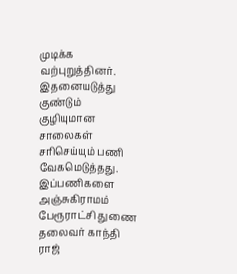முடிக்க வற்புறுத்தினர். இதனையடுத்து குண்டும் குழியுமான சாலைகள் சரிசெய்யும் பணி வேகமெடுத்தது. இப்பணிகளை அஞ்சுகிராமம் பேரூராட்சி துணை தலைவர் காந்தி ராஜ்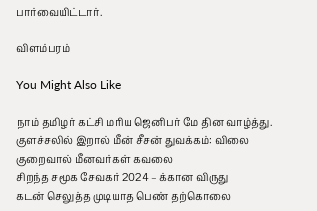பார்வையிட்டார்.

விளம்பரம்

You Might Also Like

நாம் தமிழர் கட்சி மரிய ஜெனிபர் மே தின வாழ்த்து.
குளச்சலில் இறால் மீன் சீசன் துவக்கம்: விலை குறைவால் மீனவர்கள் கவலை
சிறந்த சமூக சேவகர் 2024 – க்கான விருது
கடன் செலுத்த முடியாத பெண் தற்கொலை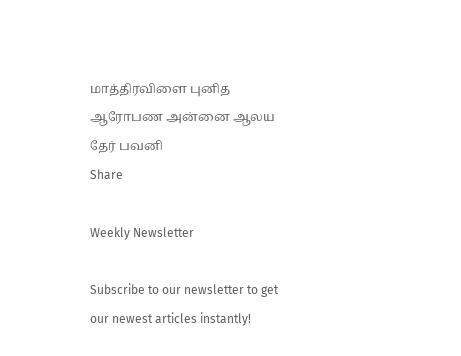மாத்திரவிளை புனித ஆரோபண அன்னை ஆலய தேர் பவனி
Share

Weekly Newsletter

Subscribe to our newsletter to get our newest articles instantly!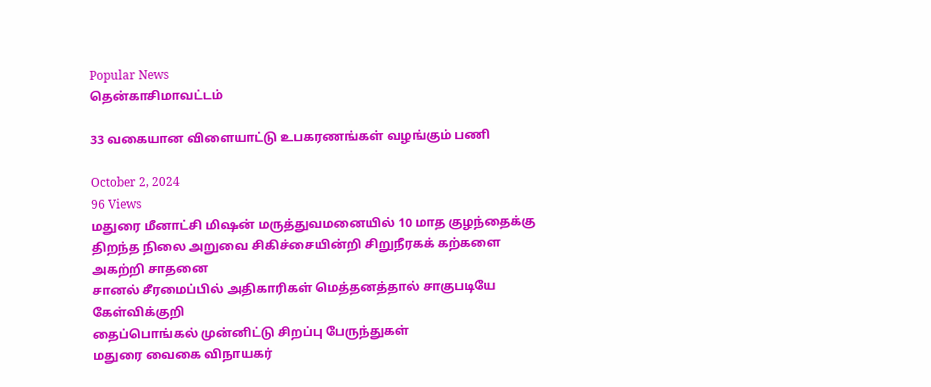Popular News
தென்காசிமாவட்டம்

33 வகையான விளையாட்டு உபகரணங்கள் வழங்கும் பணி

October 2, 2024
96 Views
மதுரை மீனாட்சி மிஷன் மருத்துவமனையில் 10 மாத குழந்தைக்கு திறந்த நிலை அறுவை சிகிச்சையின்றி சிறுநீரகக் கற்களை அகற்றி சாதனை
சானல் சீரமைப்பில் அதிகாரிகள் மெத்தனத்தால் சாகுபடியே கேள்விக்குறி
தைப்பொங்கல் முன்னிட்டு சிறப்பு பேருந்துகள்
மதுரை வைகை விநாயகர்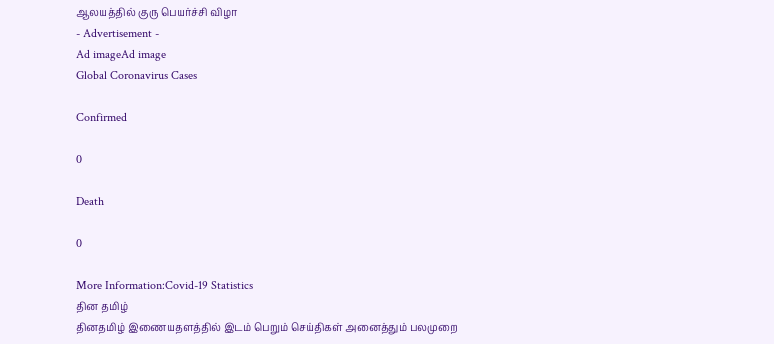ஆலயத்தில் குரு பெயர்ச்சி விழா
- Advertisement -
Ad imageAd image
Global Coronavirus Cases

Confirmed

0

Death

0

More Information:Covid-19 Statistics
தின தமிழ்
தினதமிழ் இணையதளத்தில் இடம் பெறும் செய்திகள் அனைத்தும் பலமுறை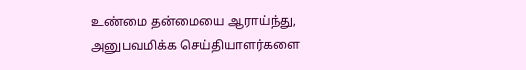உண்மை தன்மையை ஆராய்ந்து, அனுபவமிக்க செய்தியாளர்களை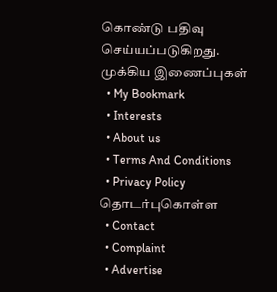கொண்டு பதிவு செய்யப்படுகிறது.
முக்கிய இணைப்புகள்
  • My Bookmark
  • Interests
  • About us
  • Terms And Conditions
  • Privacy Policy
தொடர்புகொள்ள
  • Contact
  • Complaint
  • Advertise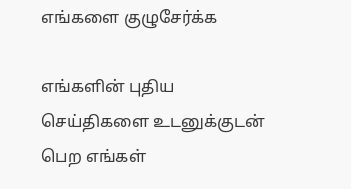எங்களை குழுசேர்க்க

எங்களின் புதிய செய்திகளை உடனுக்குடன் பெற எங்கள்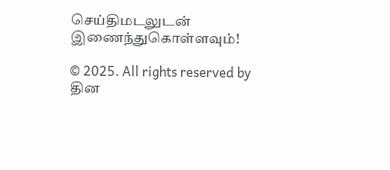செய்திமடலுடன் இணைந்துகொள்ளவும்!

© 2025. All rights reserved by தின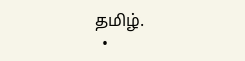தமிழ்.
  •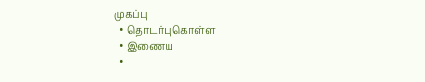முகப்பு
  • தொடர்புகொள்ள
  • இணைய
  •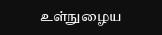உள்நுழைய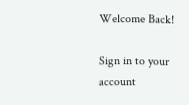Welcome Back!

Sign in to your account